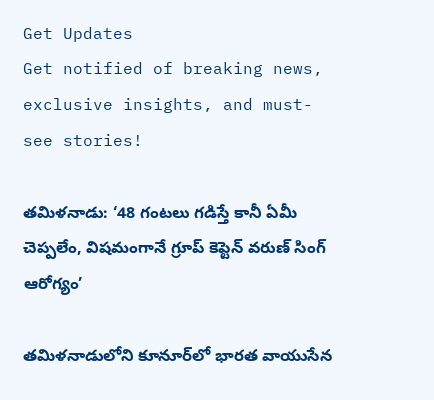Get Updates
Get notified of breaking news, exclusive insights, and must-see stories!

తమిళనాడు: ‘48 గంటలు గడిస్తే కానీ ఏమీ చెప్పలేం, విషమంగానే గ్రూప్ కెప్టెన్ వరుణ్ సింగ్ ఆరోగ్యం’

తమిళనాడులోని కూనూర్‌లో భారత వాయుసేన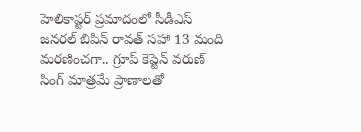హెలికాప్టర్ ప్రమాదంలో సీడీఎస్ జనరల్ బిపిన్ రావత్ సహా 13 మంది మరణించగా.. గ్రూప్ కెప్టెన్ వరుణ్ సింగ్ మాత్రమే ప్రాణాలతో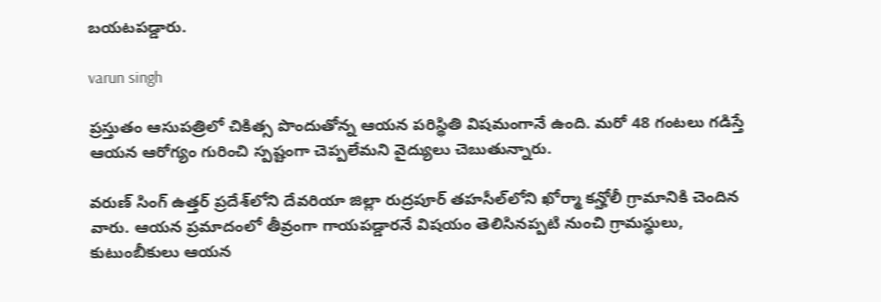బయటపడ్డారు.

varun singh

ప్రస్తుతం ఆసుపత్రిలో చికిత్స పొందుతోన్న ఆయన పరిస్థితి విషమంగానే ఉంది. మరో 48 గంటలు గడిస్తే ఆయన ఆరోగ్యం గురించి స్పష్టంగా చెప్పలేమని వైద్యులు చెబుతున్నారు.

వరుణ్ సింగ్ ఉత్తర్ ప్రదేశ్‌లోని దేవరియా జిల్లా రుద్రపూర్ తహసీల్‌లోని ఖోర్మా కన్హోలీ గ్రామానికి చెందిన వారు. ఆయన ప్రమాదంలో తీవ్రంగా గాయపడ్డారనే విషయం తెలిసినప్పటి నుంచి గ్రామస్థులు, కుటుంబీకులు ఆయన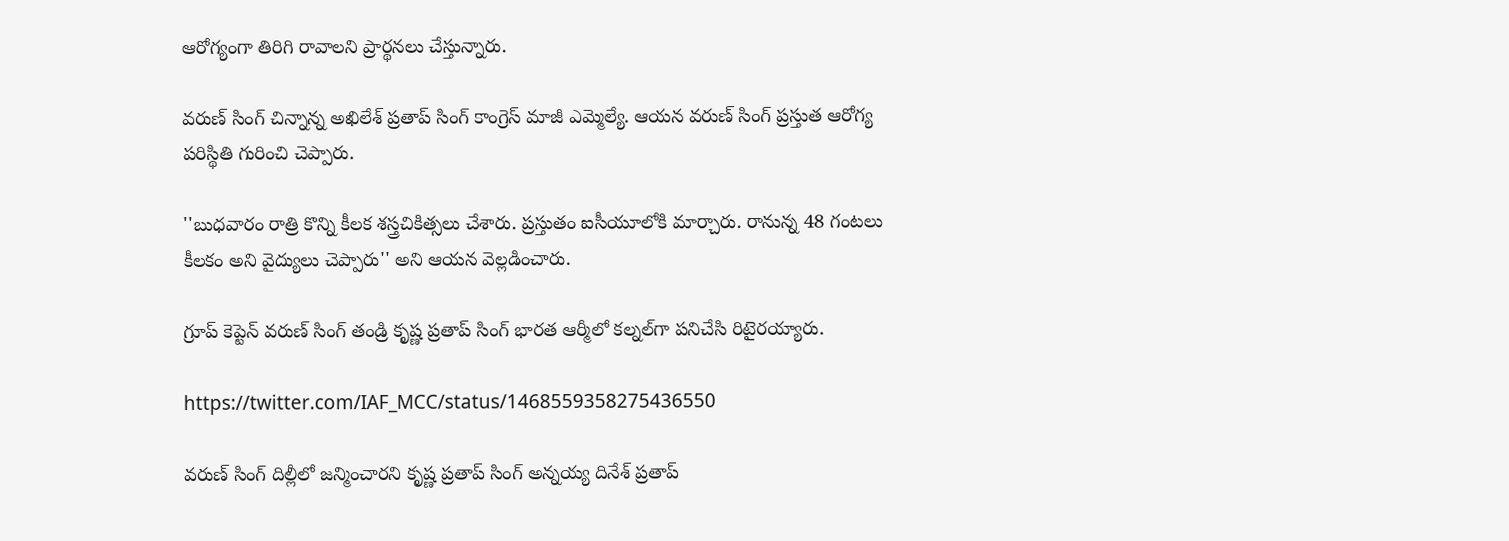ఆరోగ్యంగా తిరిగి రావాలని ప్రార్థనలు చేస్తున్నారు.

వరుణ్ సింగ్ చిన్నాన్న అఖిలేశ్ ప్రతాప్ సింగ్ కాంగ్రెస్ మాజీ ఎమ్మెల్యే. ఆయన వరుణ్ సింగ్ ప్రస్తుత ఆరోగ్య పరిస్థితి గురించి చెప్పారు.

''బుధవారం రాత్రి కొన్ని కీలక శస్త్రచికిత్సలు చేశారు. ప్రస్తుతం ఐసీయూలోకి మార్చారు. రానున్న 48 గంటలు కీలకం అని వైద్యులు చెప్పారు'' అని ఆయన వెల్లడించారు.

గ్రూప్ కెప్టెన్ వరుణ్ సింగ్ తండ్రి కృష్ణ ప్రతాప్ సింగ్ భారత ఆర్మీలో కల్నల్‌గా పనిచేసి రిటైరయ్యారు.

https://twitter.com/IAF_MCC/status/1468559358275436550

వరుణ్ సింగ్ దిల్లీలో జన్మించారని కృష్ణ ప్రతాప్ సింగ్ అన్నయ్య దినేశ్ ప్రతాప్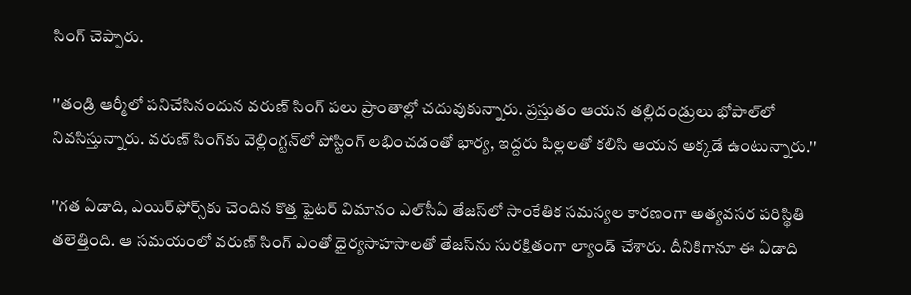సింగ్ చెప్పారు.

''తండ్రి ఆర్మీలో పనిచేసినందున వరుణ్ సింగ్ పలు ప్రాంతాల్లో చదువుకున్నారు. ప్రస్తుతం ఆయన తల్లిదండ్రులు భోపాల్‌లో నివసిస్తున్నారు. వరుణ్ సింగ్‌కు వెల్లింగ్టన్‌లో పోస్టింగ్ లభించడంతో భార్య, ఇద్దరు పిల్లలతో కలిసి ఆయన అక్కడే ఉంటున్నారు.''

''గత ఏడాది, ఎయిర్‌ఫోర్స్‌కు చెందిన కొత్త ఫైటర్ విమానం ఎల్‌సీఏ తేజస్‌లో సాంకేతిక సమస్యల కారణంగా అత్యవసర పరిస్థితి తలెత్తింది. ఆ సమయంలో వరుణ్ సింగ్ ఎంతో ధైర్యసాహసాలతో తేజస్‌ను సురక్షితంగా ల్యాండ్ చేశారు. దీనికిగానూ ఈ ఏడాది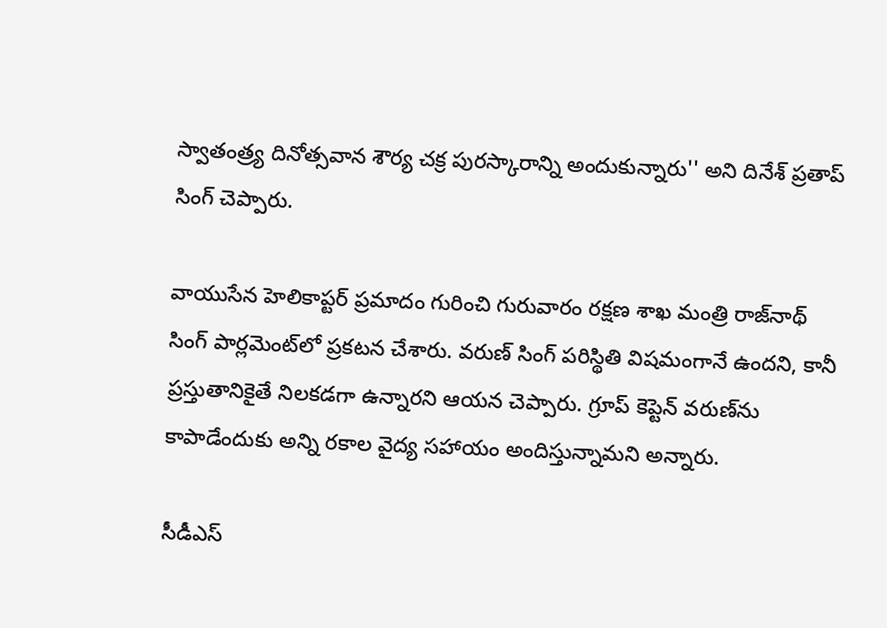స్వాతంత్ర్య దినోత్సవాన శౌర్య చక్ర పురస్కారాన్ని అందుకున్నారు'' అని దినేశ్ ప్రతాప్ సింగ్ చెప్పారు.

వాయుసేన హెలికాప్టర్ ప్రమాదం గురించి గురువారం రక్షణ శాఖ మంత్రి రాజ్‌నాథ్ సింగ్ పార్లమెంట్‌లో ప్రకటన చేశారు. వరుణ్ సింగ్ పరిస్థితి విషమంగానే ఉందని, కానీ ప్రస్తుతానికైతే నిలకడగా ఉన్నారని ఆయన చెప్పారు. గ్రూప్ కెప్టెన్ వరుణ్‌ను కాపాడేందుకు అన్ని రకాల వైద్య సహాయం అందిస్తున్నామని అన్నారు.

సీడీఎస్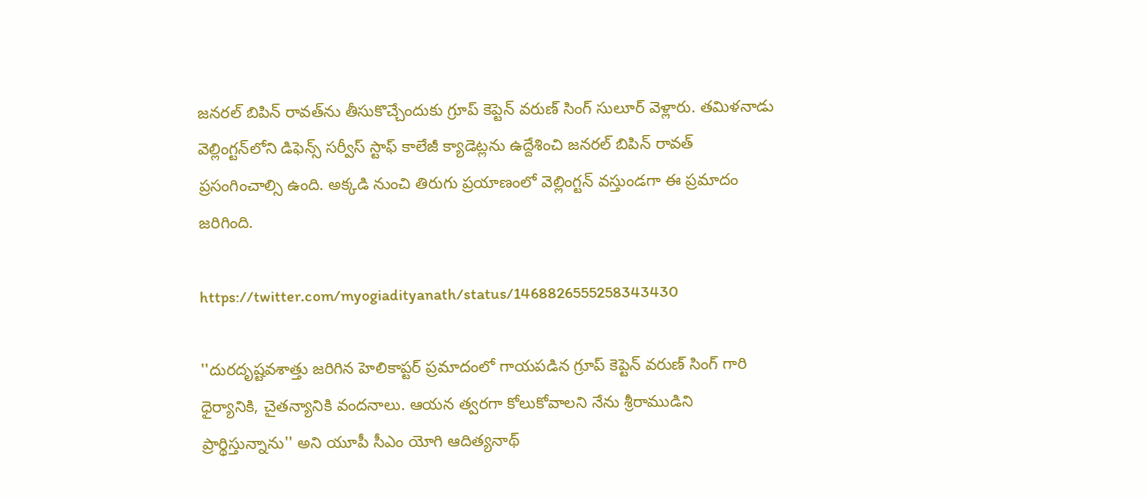జనరల్ బిపిన్ రావత్‌ను తీసుకొచ్చేందుకు గ్రూప్ కెప్టెన్ వరుణ్ సింగ్ సులూర్ వెళ్లారు. తమిళనాడు వెల్లింగ్టన్‌లోని డిఫెన్స్ సర్వీస్ స్టాఫ్ కాలేజీ క్యాడెట్లను ఉద్దేశించి జనరల్ బిపిన్ రావత్ ప్రసంగించాల్సి ఉంది. అక్కడి నుంచి తిరుగు ప్రయాణంలో వెల్లింగ్టన్ వస్తుండగా ఈ ప్రమాదం జరిగింది.

https://twitter.com/myogiadityanath/status/1468826555258343430

''దురదృష్టవశాత్తు జరిగిన హెలికాప్టర్ ప్రమాదంలో గాయపడిన గ్రూప్ కెప్టెన్ వరుణ్ సింగ్ గారి ధైర్యానికి, చైతన్యానికి వందనాలు. ఆయన త్వరగా కోలుకోవాలని నేను శ్రీరాముడిని ప్రార్థిస్తున్నాను'' అని యూపీ సీఎం యోగి ఆదిత్యనాథ్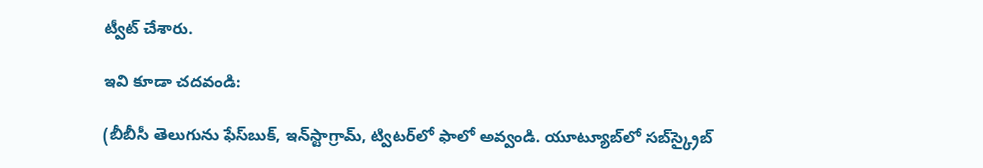ట్వీట్ చేశారు.

ఇవి కూడా చదవండి:

(బీబీసీ తెలుగును ఫేస్‌బుక్, ఇన్‌స్టాగ్రామ్‌, ట్విటర్‌లో ఫాలో అవ్వండి. యూట్యూబ్‌లో సబ్‌స్క్రైబ్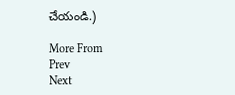చేయండి.)

More From
Prev
Next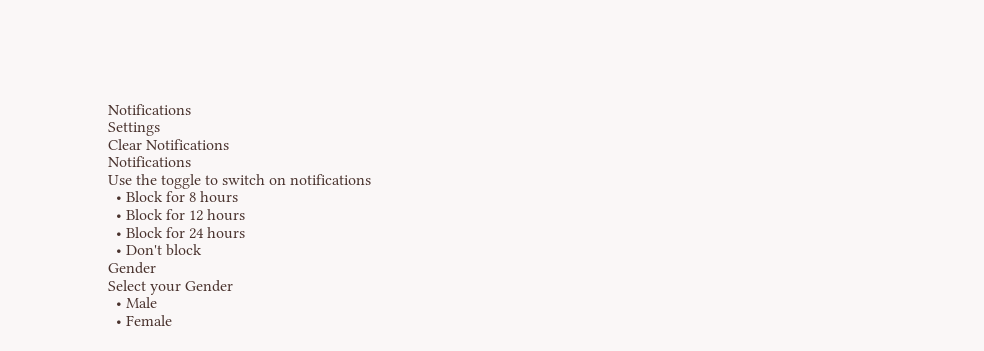Notifications
Settings
Clear Notifications
Notifications
Use the toggle to switch on notifications
  • Block for 8 hours
  • Block for 12 hours
  • Block for 24 hours
  • Don't block
Gender
Select your Gender
  • Male
  • Female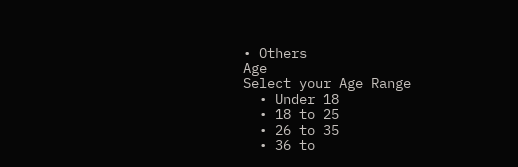• Others
Age
Select your Age Range
  • Under 18
  • 18 to 25
  • 26 to 35
  • 36 to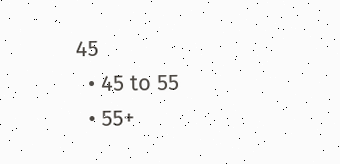45
  • 45 to 55
  • 55+